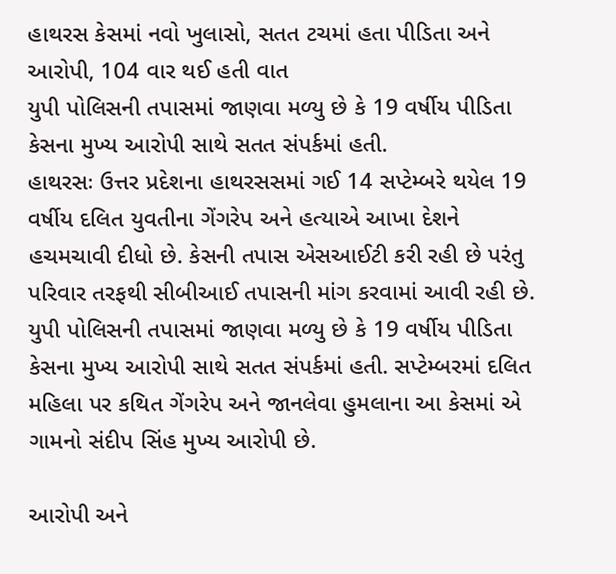હાથરસ કેસમાં નવો ખુલાસો, સતત ટચમાં હતા પીડિતા અને આરોપી, 104 વાર થઈ હતી વાત
યુપી પોલિસની તપાસમાં જાણવા મળ્યુ છે કે 19 વર્ષીય પીડિતા કેસના મુખ્ય આરોપી સાથે સતત સંપર્કમાં હતી.
હાથરસઃ ઉત્તર પ્રદેશના હાથરસસમાં ગઈ 14 સપ્ટેમ્બરે થયેલ 19 વર્ષીય દલિત યુવતીના ગેંગરેપ અને હત્યાએ આખા દેશને હચમચાવી દીધો છે. કેસની તપાસ એસઆઈટી કરી રહી છે પરંતુ પરિવાર તરફથી સીબીઆઈ તપાસની માંગ કરવામાં આવી રહી છે. યુપી પોલિસની તપાસમાં જાણવા મળ્યુ છે કે 19 વર્ષીય પીડિતા કેસના મુખ્ય આરોપી સાથે સતત સંપર્કમાં હતી. સપ્ટેમ્બરમાં દલિત મહિલા પર કથિત ગેંગરેપ અને જાનલેવા હુમલાના આ કેસમાં એ ગામનો સંદીપ સિંહ મુખ્ય આરોપી છે.

આરોપી અને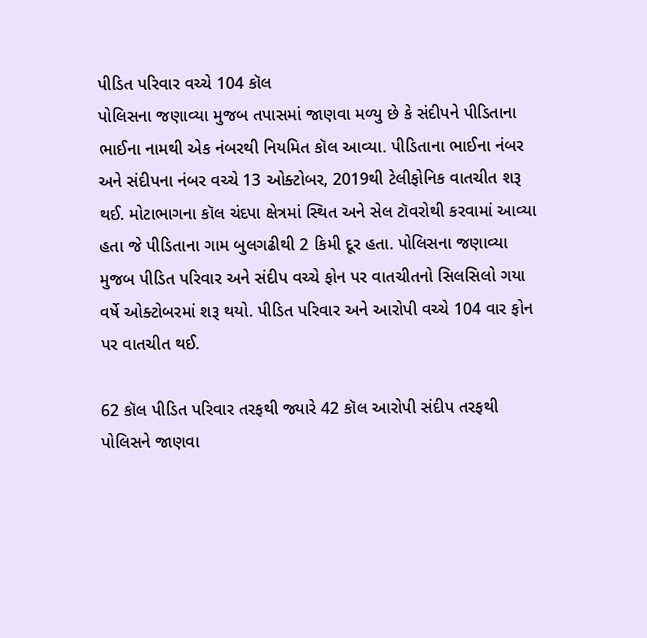પીડિત પરિવાર વચ્ચે 104 કૉલ
પોલિસના જણાવ્યા મુજબ તપાસમાં જાણવા મળ્યુ છે કે સંદીપને પીડિતાના ભાઈના નામથી એક નંબરથી નિયમિત કૉલ આવ્યા. પીડિતાના ભાઈના નંબર અને સંદીપના નંબર વચ્ચે 13 ઓક્ટોબર, 2019થી ટેલીફોનિક વાતચીત શરૂ થઈ. મોટાભાગના કૉલ ચંદપા ક્ષેત્રમાં સ્થિત અને સેલ ટૉવરોથી કરવામાં આવ્યા હતા જે પીડિતાના ગામ બુલગઢીથી 2 કિમી દૂર હતા. પોલિસના જણાવ્યા મુજબ પીડિત પરિવાર અને સંદીપ વચ્ચે ફોન પર વાતચીતનો સિલસિલો ગયા વર્ષે ઓક્ટોબરમાં શરૂ થયો. પીડિત પરિવાર અને આરોપી વચ્ચે 104 વાર ફોન પર વાતચીત થઈ.

62 કૉલ પીડિત પરિવાર તરફથી જ્યારે 42 કૉલ આરોપી સંદીપ તરફથી
પોલિસને જાણવા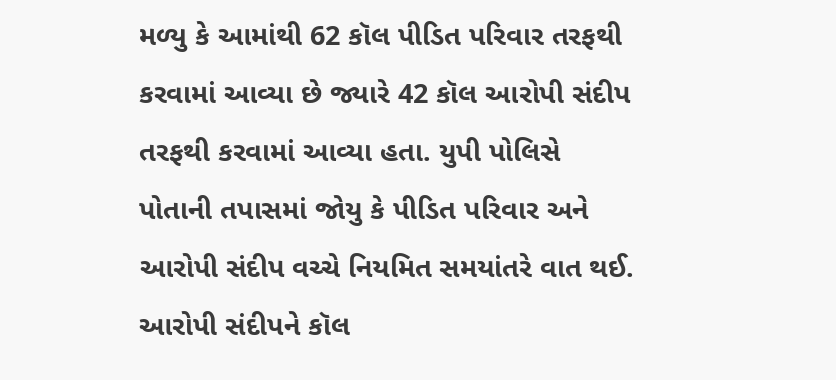મળ્યુ કે આમાંથી 62 કૉલ પીડિત પરિવાર તરફથી કરવામાં આવ્યા છે જ્યારે 42 કૉલ આરોપી સંદીપ તરફથી કરવામાં આવ્યા હતા. યુપી પોલિસે પોતાની તપાસમાં જોયુ કે પીડિત પરિવાર અને આરોપી સંદીપ વચ્ચે નિયમિત સમયાંતરે વાત થઈ. આરોપી સંદીપને કૉલ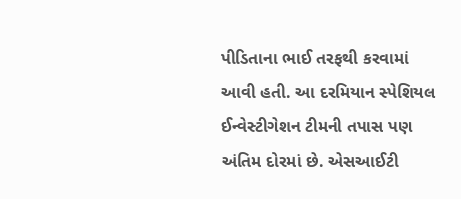પીડિતાના ભાઈ તરફથી કરવામાં આવી હતી. આ દરમિયાન સ્પેશિયલ ઈન્વેસ્ટીગેશન ટીમની તપાસ પણ અંતિમ દોરમાં છે. એસઆઈટી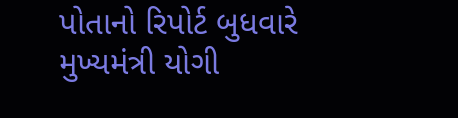પોતાનો રિપોર્ટ બુધવારે મુખ્યમંત્રી યોગી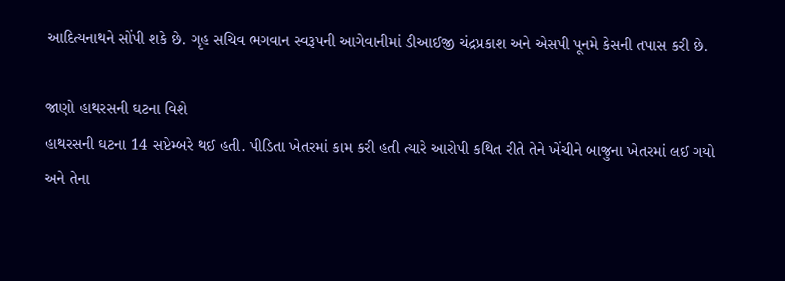આદિત્યનાથને સોંપી શકે છે. ગૃહ સચિવ ભગવાન સ્વરૂપની આગેવાનીમાં ડીઆઈજી ચંદ્રપ્રકાશ અને એસપી પૂનમે કેસની તપાસ કરી છે.

જાણો હાથરસની ઘટના વિશે
હાથરસની ઘટના 14 સપ્ટેમ્બરે થઈ હતી. પીડિતા ખેતરમાં કામ કરી હતી ત્યારે આરોપી કથિત રીતે તેને ખેંચીને બાજુના ખેતરમાં લઈ ગયો અને તેના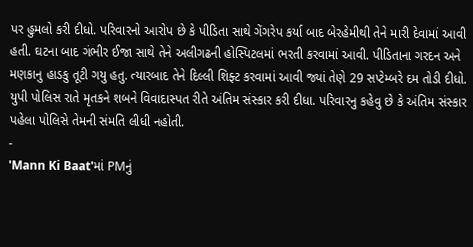પર હુમલો કરી દીધો. પરિવારનો આરોપ છે કે પીડિતા સાથે ગેંગરેપ કર્યા બાદ બેરહેમીથી તેને મારી દેવામાં આવી હતી. ઘટના બાદ ગંભીર ઈજા સાથે તેને અલીગઢની હોસ્પિટલમાં ભરતી કરવામાં આવી. પીડિતાના ગરદન અને મણકાનુ હાડકુ તૂટી ગયુ હતુ. ત્યારબાદ તેને દિલ્લી શિફ્ટ કરવામાં આવી જ્યાં તેણે 29 સપ્ટેમ્બરે દમ તોડી દીધો. યુપી પોલિસ રાતે મૃતકને શબને વિવાદાસ્પત રીતે અંતિમ સંસ્કાર કરી દીધા. પરિવારનુ કહેવુ છે કે અંતિમ સંસ્કાર પહેલા પોલિસે તેમની સંમતિ લીધી નહોતી.
-
'Mann Ki Baat'માં PMનું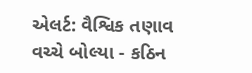એલર્ટ: વૈશ્વિક તણાવ વચ્ચે બોલ્યા - કઠિન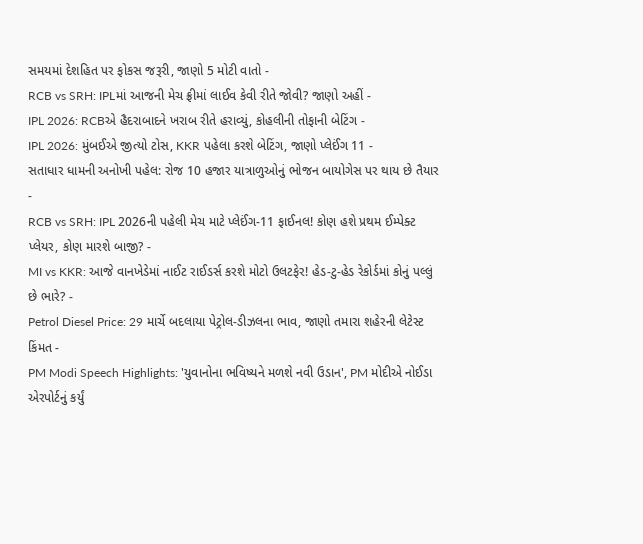સમયમાં દેશહિત પર ફોકસ જરૂરી, જાણો 5 મોટી વાતો -
RCB vs SRH: IPLમાં આજની મેચ ફ્રીમાં લાઈવ કેવી રીતે જોવી? જાણો અહીં -
IPL 2026: RCBએ હૈદરાબાદને ખરાબ રીતે હરાવ્યું, કોહલીની તોફાની બેટિંગ -
IPL 2026: મુંબઈએ જીત્યો ટોસ, KKR પહેલા કરશે બેટિંગ, જાણો પ્લેઈંગ 11 -
સતાધાર ધામની અનોખી પહેલ: રોજ 10 હજાર યાત્રાળુઓનું ભોજન બાયોગેસ પર થાય છે તૈયાર -
RCB vs SRH: IPL 2026ની પહેલી મેચ માટે પ્લેઈંગ-11 ફાઈનલ! કોણ હશે પ્રથમ ઈમ્પેક્ટ પ્લેયર, કોણ મારશે બાજી? -
MI vs KKR: આજે વાનખેડેમાં નાઈટ રાઈડર્સ કરશે મોટો ઉલટફેર! હેડ-ટુ-હેડ રેકોર્ડમાં કોનું પલ્લું છે ભારે? -
Petrol Diesel Price: 29 માર્ચે બદલાયા પેટ્રોલ-ડીઝલના ભાવ, જાણો તમારા શહેરની લેટેસ્ટ કિંમત -
PM Modi Speech Highlights: 'યુવાનોના ભવિષ્યને મળશે નવી ઉડાન', PM મોદીએ નોઈડા એરપોર્ટનું કર્યું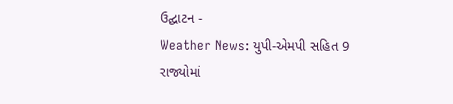ઉદ્ઘાટન -
Weather News: યુપી-એમપી સહિત 9 રાજ્યોમાં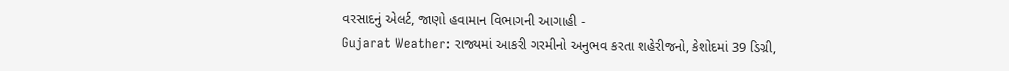વરસાદનું એલર્ટ, જાણો હવામાન વિભાગની આગાહી -
Gujarat Weather: રાજ્યમાં આકરી ગરમીનો અનુભવ કરતા શહેરીજનો, કેશોદમાં 39 ડિગ્રી,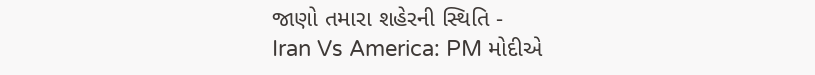જાણો તમારા શહેરની સ્થિતિ -
Iran Vs America: PM મોદીએ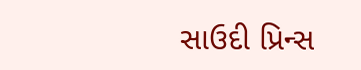સાઉદી પ્રિન્સ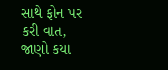સાથે ફોન પર કરી વાત, જાણો કયા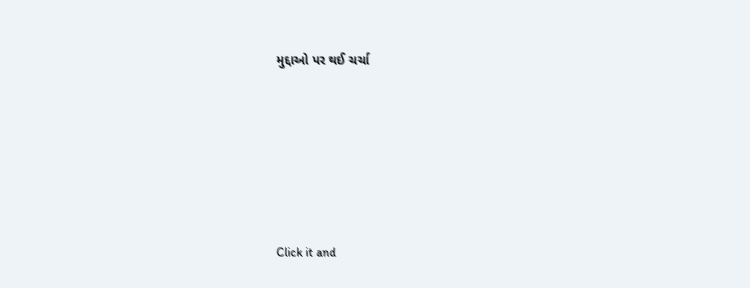મુદ્દાઓ પર થઈ ચર્ચા







Click it and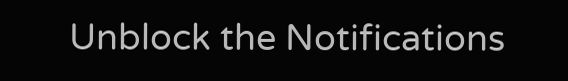Unblock the Notifications